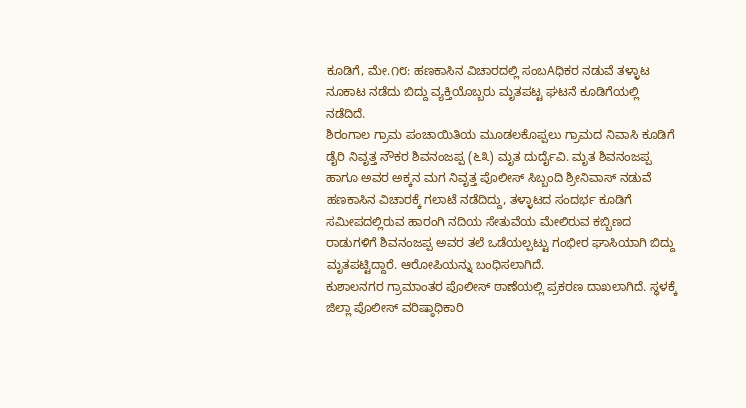ಕೂಡಿಗೆ, ಮೇ.೧೮: ಹಣಕಾಸಿನ ವಿಚಾರದಲ್ಲಿ ಸಂಬAಧಿಕರ ನಡುವೆ ತಳ್ಳಾಟ ನೂಕಾಟ ನಡೆದು ಬಿದ್ದು ವ್ಯಕ್ತಿಯೊಬ್ಬರು ಮೃತಪಟ್ಟ ಘಟನೆ ಕೂಡಿಗೆಯಲ್ಲಿ ನಡೆದಿದೆ.
ಶಿರಂಗಾಲ ಗ್ರಾಮ ಪಂಚಾಯಿತಿಯ ಮೂಡಲಕೊಪ್ಪಲು ಗ್ರಾಮದ ನಿವಾಸಿ ಕೂಡಿಗೆ ಡೈರಿ ನಿವೃತ್ತ ನೌಕರ ಶಿವನಂಜಪ್ಪ (೬೩) ಮೃತ ದುರ್ದೈವಿ. ಮೃತ ಶಿವನಂಜಪ್ಪ ಹಾಗೂ ಅವರ ಅಕ್ಕನ ಮಗ ನಿವೃತ್ತ ಪೊಲೀಸ್ ಸಿಬ್ಬಂದಿ ಶ್ರೀನಿವಾಸ್ ನಡುವೆ ಹಣಕಾಸಿನ ವಿಚಾರಕ್ಕೆ ಗಲಾಟೆ ನಡೆದಿದ್ದು, ತಳ್ಳಾಟದ ಸಂದರ್ಭ ಕೂಡಿಗೆ ಸಮೀಪದಲ್ಲಿರುವ ಹಾರಂಗಿ ನದಿಯ ಸೇತುವೆಯ ಮೇಲಿರುವ ಕಬ್ಬಿಣದ ರಾಡುಗಳಿಗೆ ಶಿವನಂಜಪ್ಪ ಅವರ ತಲೆ ಒಡೆಯಲ್ಪಟ್ಟು ಗಂಭೀರ ಘಾಸಿಯಾಗಿ ಬಿದ್ದು ಮೃತಪಟ್ಟಿದ್ದಾರೆ. ಆರೋಪಿಯನ್ನು ಬಂಧಿಸಲಾಗಿದೆ.
ಕುಶಾಲನಗರ ಗ್ರಾಮಾಂತರ ಪೊಲೀಸ್ ಠಾಣೆಯಲ್ಲಿ ಪ್ರಕರಣ ದಾಖಲಾಗಿದೆ. ಸ್ಧಳಕ್ಕೆ ಜಿಲ್ಲಾ ಪೊಲೀಸ್ ವರಿಷ್ಠಾಧಿಕಾರಿ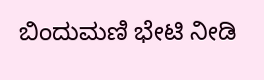ಬಿಂದುಮಣಿ ಭೇಟಿ ನೀಡಿ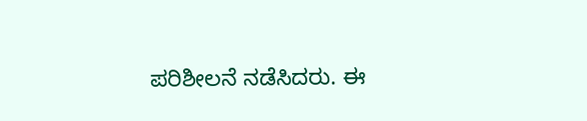ಪರಿಶೀಲನೆ ನಡೆಸಿದರು. ಈ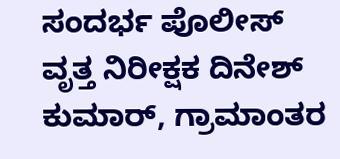ಸಂದರ್ಭ ಪೊಲೀಸ್ ವೃತ್ತ ನಿರೀಕ್ಷಕ ದಿನೇಶ್ ಕುಮಾರ್, ಗ್ರಾಮಾಂತರ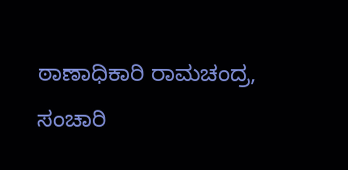ಠಾಣಾಧಿಕಾರಿ ರಾಮಚಂದ್ರ, ಸಂಚಾರಿ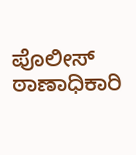ಪೊಲೀಸ್ ಠಾಣಾಧಿಕಾರಿ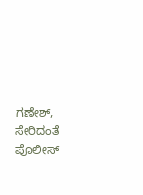ಗಣೇಶ್, ಸೇರಿದಂತೆ ಪೊಲೀಸ್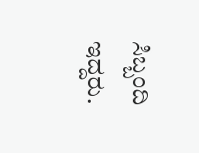ಸಿಬ್ಬಂದಿ ಇದ್ದರು.